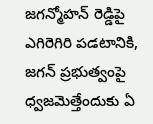జగన్మోహన్ రెడ్డిపై ఎగిరెగిరి పడటానికి, జగన్ ప్రభుత్వంపై ధ్వజమెత్తేందుకు ఏ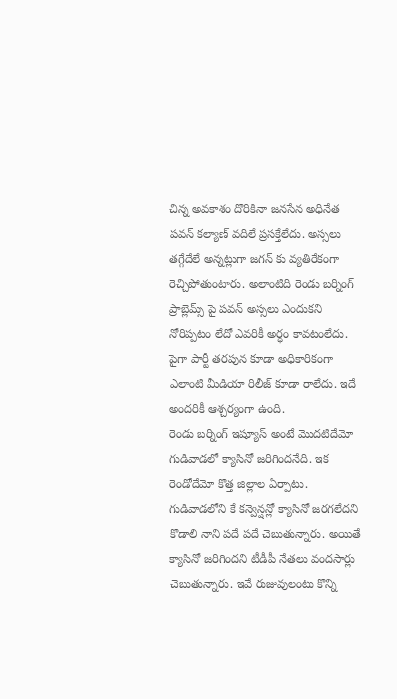చిన్న అవకాశం దొరికినా జనసేన అధినేత పవన్ కల్యాణ్ వదిలే ప్రసక్తేలేదు. అస్సలు తగ్గేదేలే అన్నట్లుగా జగన్ కు వ్యతిరేకంగా రెచ్చిపోతుంటారు. అలాంటిది రెండు బర్నింగ్ ప్రాబ్లెమ్స్ పై పవన్ అస్సలు ఎందుకని నోరిప్పటం లేదో ఎవరికీ అర్ధం కావటంలేదు. పైగా పార్టీ తరపున కూడా అధికారికంగా ఎలాంటి మీడియా రిలీజ్ కూడా రాలేదు. ఇదే అందరికీ ఆశ్చర్యంగా ఉంది.
రెండు బర్నింగ్ ఇష్యూస్ అంటే మొదటిదేమో గుడివాడలో క్యాసినో జరిగిందనేది. ఇక రెండోదేమో కొత్త జిల్లాల ఏర్పాటు. గుడివాడలోని కే కన్వెన్షన్లో క్యాసినో జరగలేదని కొడాలి నాని పదే పదే చెబుతున్నారు. అయితే క్యాసినో జరిగిందని టీడీపీ నేతలు వందసార్లు చెబుతున్నారు. ఇవే రుజువులంటు కొన్ని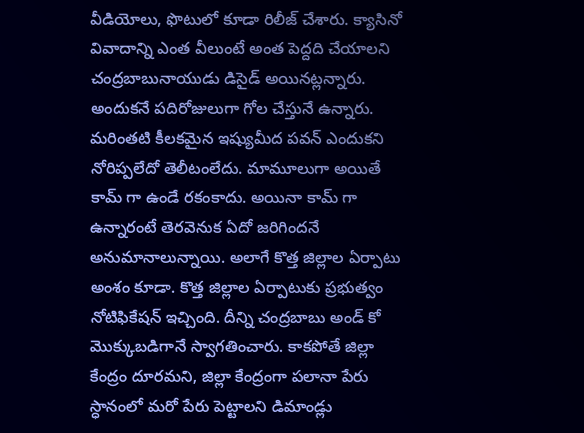వీడియోలు, ఫొటులో కూడా రిలీజ్ చేశారు. క్యాసినో వివాదాన్ని ఎంత వీలుంటే అంత పెద్దది చేయాలని చంద్రబాబునాయుడు డిసైడ్ అయినట్లన్నారు. అందుకనే పదిరోజులుగా గోల చేస్తునే ఉన్నారు.
మరింతటి కీలకమైన ఇష్యుమీద పవన్ ఎందుకని నోరిప్పలేదో తెలీటంలేదు. మామూలుగా అయితే కామ్ గా ఉండే రకంకాదు. అయినా కామ్ గా ఉన్నారంటే తెరవెనుక ఏదో జరిగిందనే అనుమానాలున్నాయి. అలాగే కొత్త జిల్లాల ఏర్పాటు అంశం కూడా. కొత్త జిల్లాల ఏర్పాటుకు ప్రభుత్వం నోటిఫికేషన్ ఇచ్చింది. దీన్ని చంద్రబాబు అండ్ కో మొక్కుబడిగానే స్వాగతించారు. కాకపోతే జిల్లా కేంద్రం దూరమని, జిల్లా కేంద్రంగా పలానా పేరు స్ధానంలో మరో పేరు పెట్టాలని డిమాండ్లు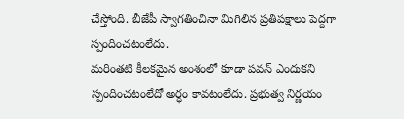చేస్తోంది. బీజేపీ స్వాగతించినా మిగిలిన ప్రతిపక్షాలు పెద్దగా స్పందించటంలేదు.
మరింతటి కీలకమైన అంశంలో కూడా పవన్ ఎందుకని స్పందించటంలేదో అర్ధం కావటంలేదు. ప్రభుత్వ నిర్ణయం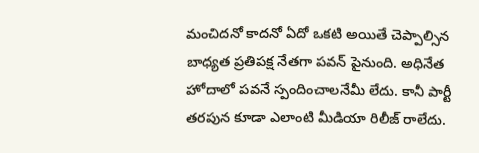మంచిదనో కాదనో ఏదో ఒకటి అయితే చెప్పాల్సిన బాధ్యత ప్రతిపక్ష నేతగా పవన్ పైనుంది. అధినేత హోదాలో పవనే స్పందించాలనేమీ లేదు. కానీ పార్టీ తరపున కూడా ఎలాంటి మీడియా రిలీజ్ రాలేదు.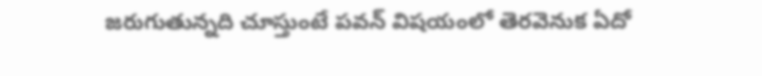జరుగుతున్నది చూస్తుంటే పవన్ విషయంలో తెరవెనుక ఏదో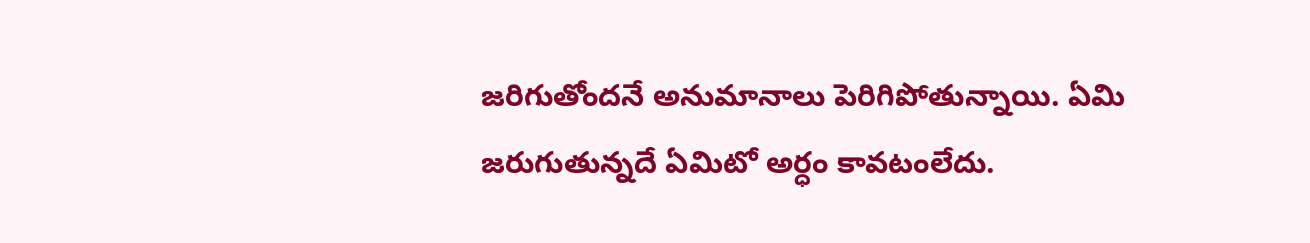జరిగుతోందనే అనుమానాలు పెరిగిపోతున్నాయి. ఏమి జరుగుతున్నదే ఏమిటో అర్ధం కావటంలేదు.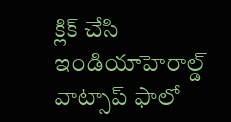క్లిక్ చేసి ఇండియాహెరాల్డ్ వాట్సాప్ ఫాలో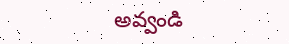అవ్వండి